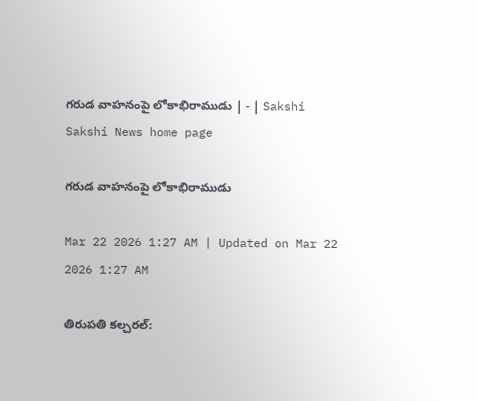గరుడ వాహనంపై లోకాభిరాముడు | - | Sakshi
Sakshi News home page

గరుడ వాహనంపై లోకాభిరాముడు

Mar 22 2026 1:27 AM | Updated on Mar 22 2026 1:27 AM

తిరుపతి కల్చరల్‌: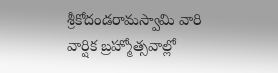శ్రీకోదండరామస్వామి వారి వార్షిక బ్రహ్మోత్సవాల్లో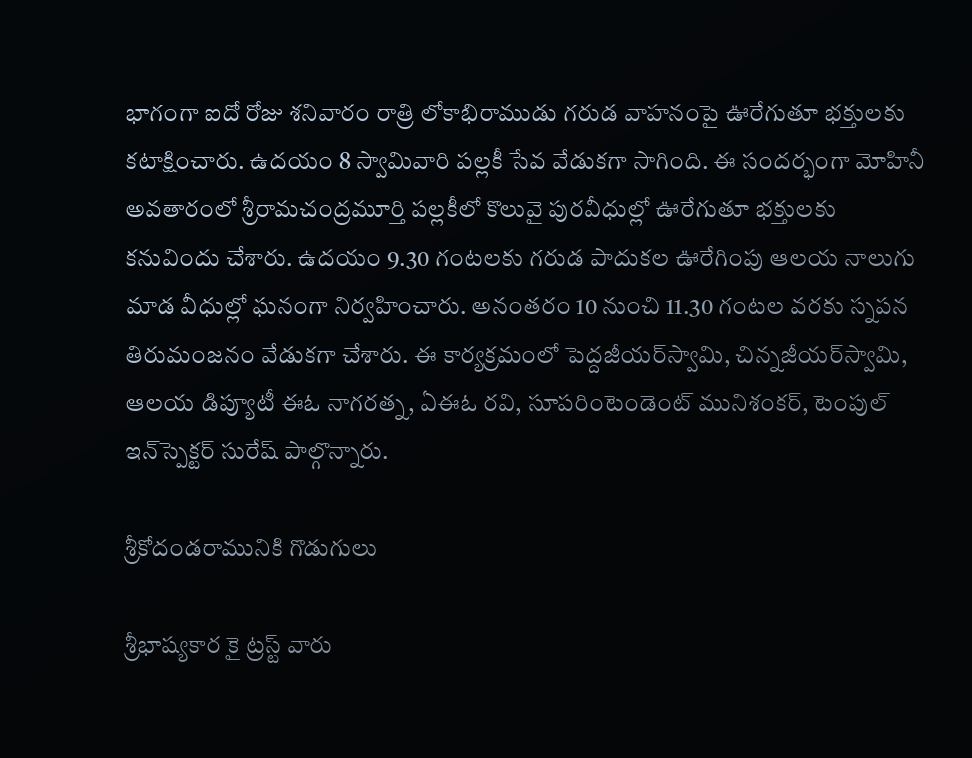భాగంగా ఐదో రోజు శనివారం రాత్రి లోకాభిరాముడు గరుడ వాహనంపై ఊరేగుతూ భక్తులకు కటాక్షించారు. ఉదయం 8 స్వామివారి పల్లకీ సేవ వేడుకగా సాగింది. ఈ సందర్భంగా మోహినీ అవతారంలో శ్రీరామచంద్రమూర్తి పల్లకీలో కొలువై పురవీధుల్లో ఊరేగుతూ భక్తులకు కనువిందు చేశారు. ఉదయం 9.30 గంటలకు గరుడ పాదుకల ఊరేగింపు ఆలయ నాలుగు మాడ వీధుల్లో ఘనంగా నిర్వహించారు. అనంతరం 10 నుంచి 11.30 గంటల వరకు స్నపన తిరుమంజనం వేడుకగా చేశారు. ఈ కార్యక్రమంలో పెద్దజీయర్‌స్వామి, చిన్నజీయర్‌స్వామి, ఆలయ డిప్యూటీ ఈఓ నాగరత్న, ఏఈఓ రవి, సూపరింటెండెంట్‌ మునిశంకర్‌, టెంపుల్‌ ఇన్‌స్పెక్టర్‌ సురేష్‌ పాల్గొన్నారు.

శ్రీకోదండరామునికి గొడుగులు

శ్రీభాష్యకార కై ట్రస్ట్‌ వారు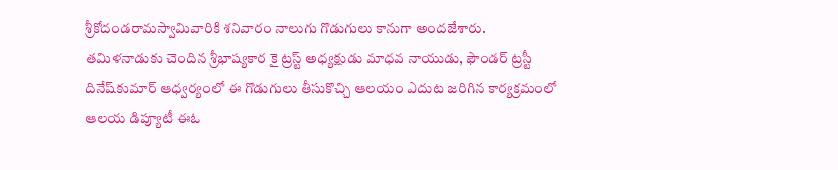శ్రీకోదండరామస్వామివారికి శనివారం నాలుగు గొడుగులు కానుగా అందజేశారు. తమిళనాడుకు చెందిన శ్రీభాష్యకార కై ట్రస్ట్‌ అధ్యక్షుడు మాధవ నాయుడు, ఫౌండర్‌ ట్రస్టీ దినేష్‌కుమార్‌ ఆధ్వర్యంలో ఈ గొడుగులు తీసుకొచ్చి ఆలయం ఎదుట జరిగిన కార్యక్రమంలో ఆలయ డిప్యూటీ ఈఓ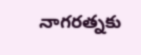నాగరత్నకు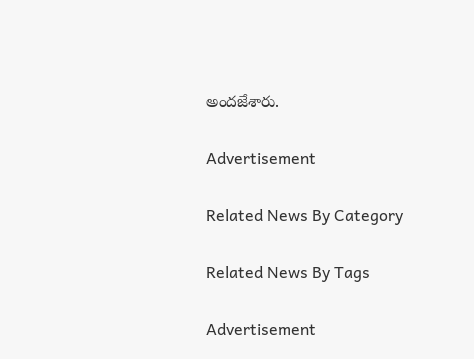అందజేశారు.

Advertisement

Related News By Category

Related News By Tags

Advertisement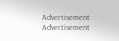Advertisement
Advertisement